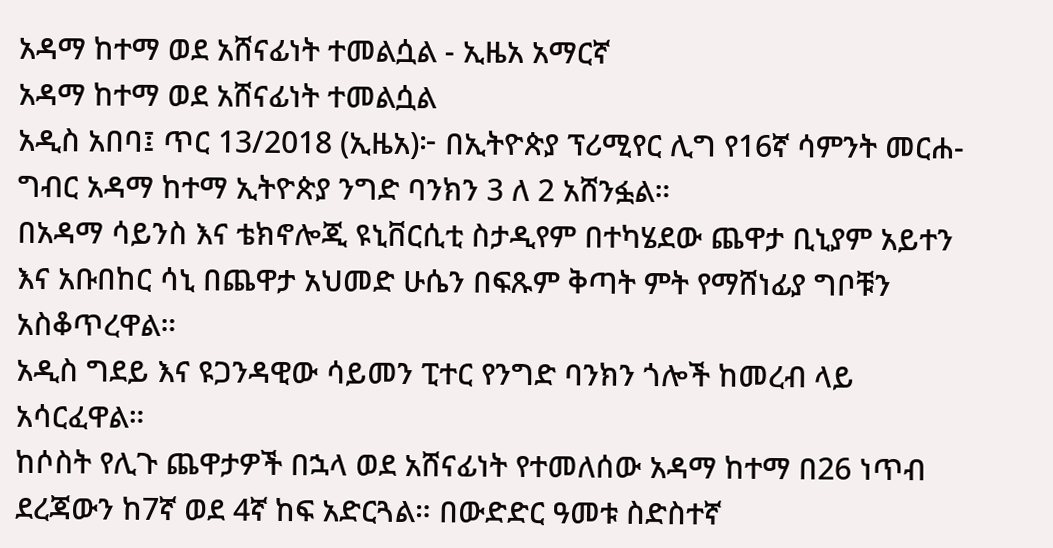አዳማ ከተማ ወደ አሸናፊነት ተመልሷል - ኢዜአ አማርኛ
አዳማ ከተማ ወደ አሸናፊነት ተመልሷል
አዲስ አበባ፤ ጥር 13/2018 (ኢዜአ)፦ በኢትዮጵያ ፕሪሚየር ሊግ የ16ኛ ሳምንት መርሐ-ግብር አዳማ ከተማ ኢትዮጵያ ንግድ ባንክን 3 ለ 2 አሸንፏል።
በአዳማ ሳይንስ እና ቴክኖሎጂ ዩኒቨርሲቲ ስታዲየም በተካሄደው ጨዋታ ቢኒያም አይተን እና አቡበከር ሳኒ በጨዋታ አህመድ ሁሴን በፍጹም ቅጣት ምት የማሸነፊያ ግቦቹን አስቆጥረዋል።
አዲስ ግደይ እና ዩጋንዳዊው ሳይመን ፒተር የንግድ ባንክን ጎሎች ከመረብ ላይ አሳርፈዋል።
ከሶስት የሊጉ ጨዋታዎች በኋላ ወደ አሸናፊነት የተመለሰው አዳማ ከተማ በ26 ነጥብ ደረጃውን ከ7ኛ ወደ 4ኛ ከፍ አድርጓል። በውድድር ዓመቱ ስድስተኛ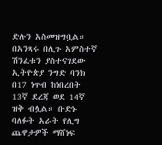ድሉን አስመዝግቧል።
በአንጻሩ በሊጉ አምስተኛ ሽንፈቱን ያስተናገደው ኢትዮጵያ ንግድ ባንክ በ17 ነጥብ ከነበረበት 13ኛ ደረጃ ወደ 14ኛ ዝቅ ብሏል። ቡድኑ ባለፉት አራት የሊግ ጨዋታዎች ማሸነፍ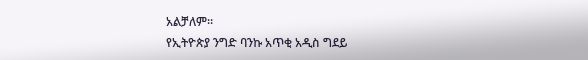አልቻለም።
የኢትዮጵያ ንግድ ባንኩ አጥቂ አዲስ ግደይ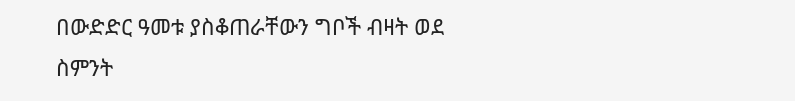በውድድር ዓመቱ ያስቆጠራቸውን ግቦች ብዛት ወደ ስምንት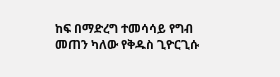ከፍ በማድረግ ተመሳሳይ የግብ መጠን ካለው የቅዱስ ጊዮርጊሱ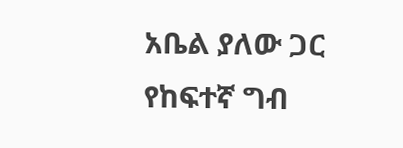አቤል ያለው ጋር የከፍተኛ ግብ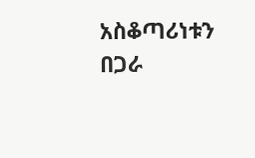አስቆጣሪነቱን በጋራ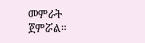መምራት ጀምሯል።